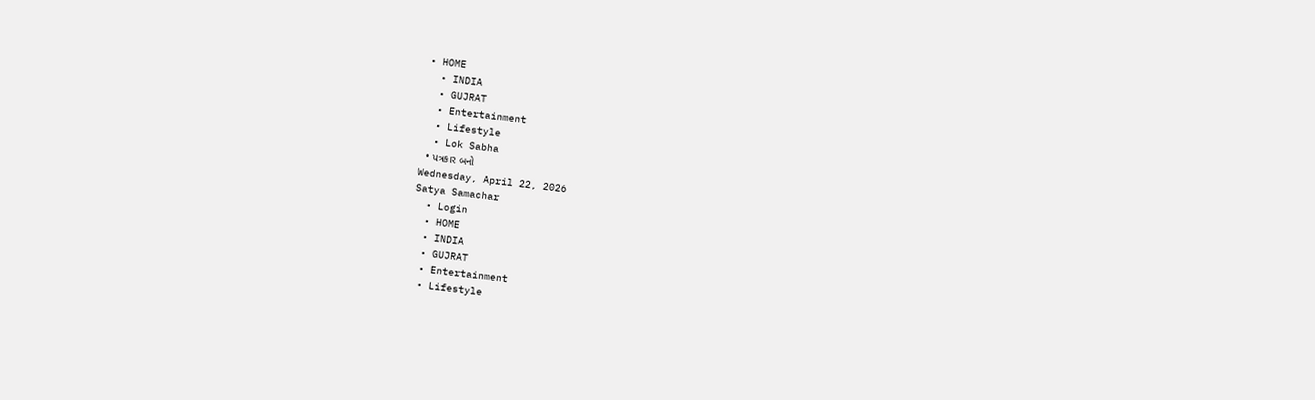• HOME
  • INDIA
  • GUJRAT
  • Entertainment
  • Lifestyle
  • Lok Sabha
  • પત્રકાર બનો
Wednesday, April 22, 2026
Satya Samachar
  • Login
  • HOME
  • INDIA
  • GUJRAT
  • Entertainment
  • Lifestyle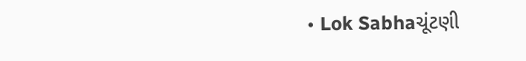• Lok Sabhaચૂંટણી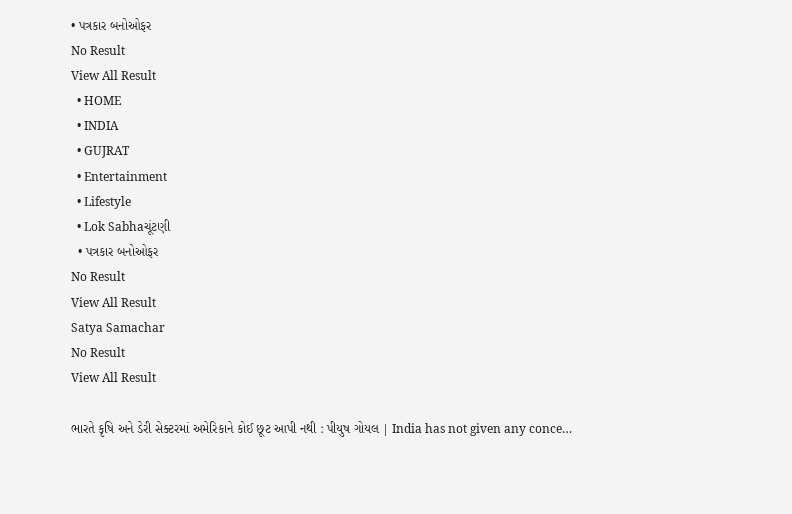• પત્રકાર બનોઓફર
No Result
View All Result
  • HOME
  • INDIA
  • GUJRAT
  • Entertainment
  • Lifestyle
  • Lok Sabhaચૂંટણી
  • પત્રકાર બનોઓફર
No Result
View All Result
Satya Samachar
No Result
View All Result

ભારતે કૃષિ અને ડેરી સેક્ટરમાં અમેરિકાને કોઈ છૂટ આપી નથી : પીયુષ ગોયલ | India has not given any conce…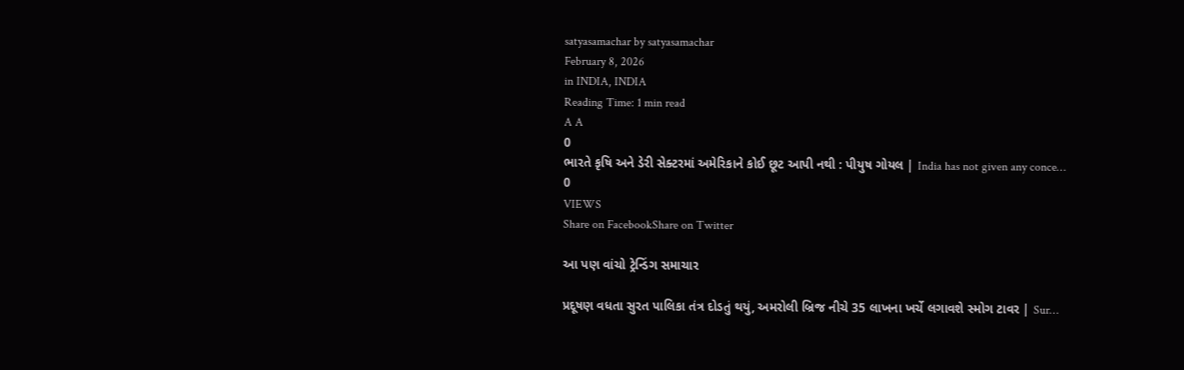satyasamachar by satyasamachar
February 8, 2026
in INDIA, INDIA
Reading Time: 1 min read
A A
0
ભારતે કૃષિ અને ડેરી સેક્ટરમાં અમેરિકાને કોઈ છૂટ આપી નથી : પીયુષ ગોયલ | India has not given any conce…
0
VIEWS
Share on FacebookShare on Twitter

આ પણ વાંચો ટ્રેન્ડિંગ સમાચાર

પ્રદૂષણ વધતા સુરત પાલિકા તંત્ર દોડતું થયું, અમરોલી બ્રિજ નીચે 35 લાખના ખર્ચે લગાવશે સ્મોગ ટાવર | Sur…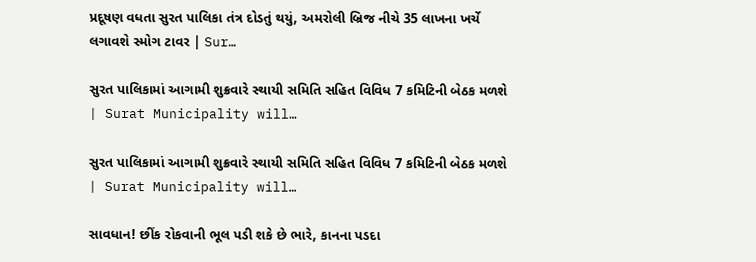પ્રદૂષણ વધતા સુરત પાલિકા તંત્ર દોડતું થયું, અમરોલી બ્રિજ નીચે 35 લાખના ખર્ચે લગાવશે સ્મોગ ટાવર | Sur…

સુરત પાલિકામાં આગામી શુક્રવારે સ્થાયી સમિતિ સહિત વિવિધ 7 કમિટિની બેઠક મળશે | Surat Municipality will…

સુરત પાલિકામાં આગામી શુક્રવારે સ્થાયી સમિતિ સહિત વિવિધ 7 કમિટિની બેઠક મળશે | Surat Municipality will…

સાવધાન! છીંક રોકવાની ભૂલ પડી શકે છે ભારે, કાનના પડદા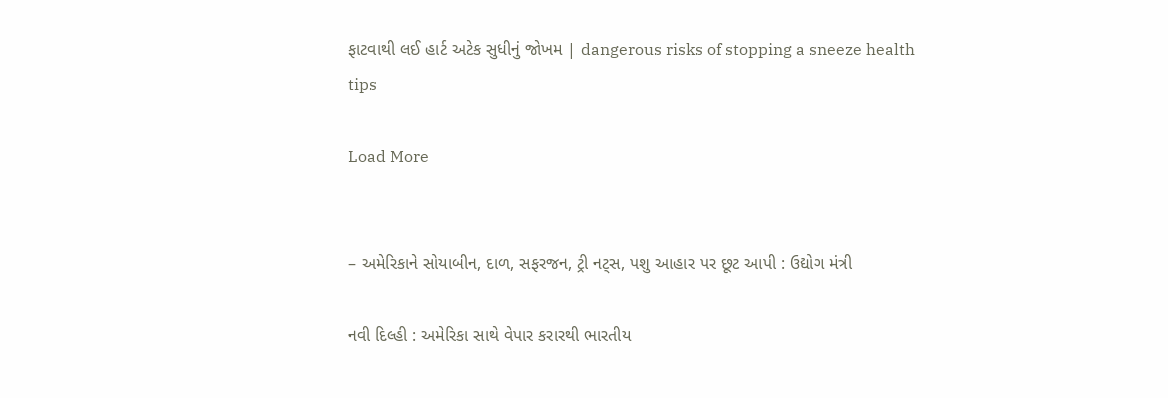ફાટવાથી લઈ હાર્ટ અટેક સુધીનું જોખમ | dangerous risks of stopping a sneeze health tips

Load More


– અમેરિકાને સોયાબીન, દાળ, સફરજન, ટ્રી નટ્સ, પશુ આહાર પર છૂટ આપી : ઉદ્યોગ મંત્રી

નવી દિલ્હી : અમેરિકા સાથે વેપાર કરારથી ભારતીય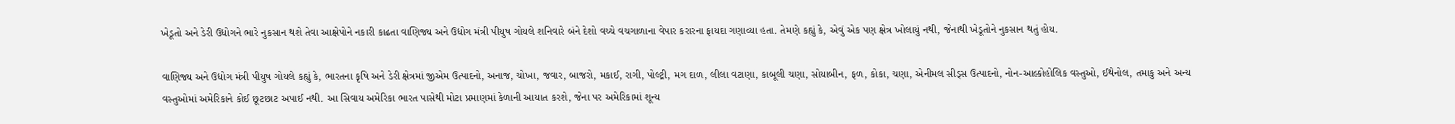ખેડૂતો અને ડેરી ઉદ્યોગને ભારે નુકસાન થશે તેવા આક્ષેપોને નકારી કાઢતા વાણિજ્ય અને ઉદ્યોગ મંત્રી પીયુષ ગોયલે શનિવારે બંને દેશો વચ્ચે વચગાળાના વેપાર કરારના ફાયદા ગણાવ્યા હતા. તેમણે કહ્યું કે, એવું એક પણ ક્ષેત્ર ખોલાયું નથી, જેનાથી ખેડૂતોને નુકસાન થતું હોય.

વાણિજ્ય અને ઉદ્યોગ મંત્રી પીયુષ ગોયલે કહ્યું કે, ભારતના કૃષિ અને ડેરી ક્ષેત્રમાં જીએમ ઉત્પાદનો, અનાજ, ચોખા, જવાર, બાજરો, મકાઈ, રાગી, પોલ્ટ્રી, મગ દાળ, લીલા વટાણા, કાબૂલી ચણા, સોયાબીન, ફળ, કોકા, ચણા, એનીમલ સીડ્સ ઉત્પાદનો, નોન-આલ્કોહોલિક વસ્તુઓ, ઈથેનોલ, તમાકુ અને અન્ય વસ્તુઓમાં અમેરિકાને કોઈ છૂટછાટ અપાઈ નથી. આ સિવાય અમેરિકા ભારત પાસેથી મોટા પ્રમાણમાં કેળાની આયાત કરશે, જેના પર અમેરિકામાં શૂન્ય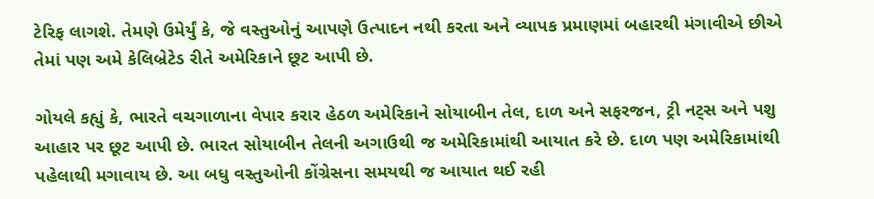ટેરિફ લાગશે. તેમણે ઉમેર્યું કે, જે વસ્તુઓનું આપણે ઉત્પાદન નથી કરતા અને વ્યાપક પ્રમાણમાં બહારથી મંગાવીએ છીએ તેમાં પણ અમે કેલિબ્રેટેડ રીતે અમેરિકાને છૂટ આપી છે.

ગોયલે કહ્યું કે, ભારતે વચગાળાના વેપાર કરાર હેઠળ અમેરિકાને સોયાબીન તેલ, દાળ અને સફરજન, ટ્રી નટ્સ અને પશુ આહાર પર છૂટ આપી છે. ભારત સોયાબીન તેલની અગાઉથી જ અમેરિકામાંથી આયાત કરે છે. દાળ પણ અમેરિકામાંથી પહેલાથી મગાવાય છે. આ બધુ વસ્તુઓની કોંગ્રેસના સમયથી જ આયાત થઈ રહી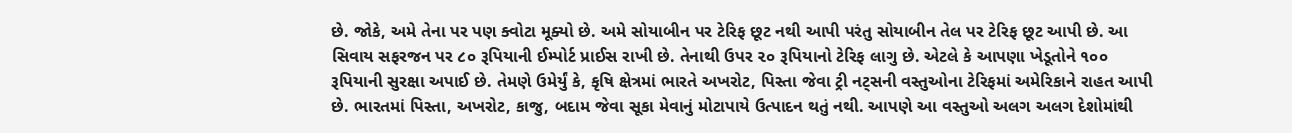છે. જોકે, અમે તેના પર પણ ક્વોટા મૂક્યો છે. અમે સોયાબીન પર ટેરિફ છૂટ નથી આપી પરંતુ સોયાબીન તેલ પર ટેરિફ છૂટ આપી છે. આ સિવાય સફરજન પર ૮૦ રૂપિયાની ઈમ્પોર્ટ પ્રાઈસ રાખી છે. તેનાથી ઉપર ૨૦ રૂપિયાનો ટેરિફ લાગુ છે. એટલે કે આપણા ખેડૂતોને ૧૦૦ રૂપિયાની સુરક્ષા અપાઈ છે. તેમણે ઉમેર્યું કે, કૃષિ ક્ષેત્રમાં ભારતે અખરોટ, પિસ્તા જેવા ટ્રી નટ્સની વસ્તુઓના ટેરિફમાં અમેરિકાને રાહત આપી છે. ભારતમાં પિસ્તા, અખરોટ, કાજુ, બદામ જેવા સૂકા મેવાનું મોટાપાયે ઉત્પાદન થતું નથી. આપણે આ વસ્તુઓ અલગ અલગ દેશોમાંથી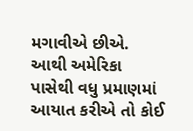મગાવીએ છીએ. આથી અમેરિકા પાસેથી વધુ પ્રમાણમાં આયાત કરીએ તો કોઈ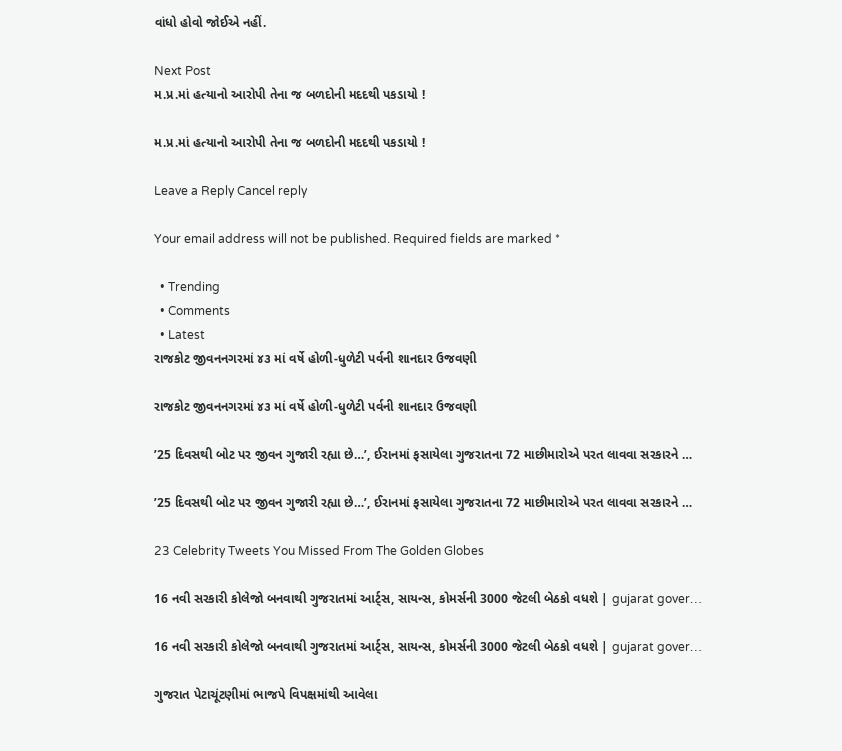વાંધો હોવો જોઈએ નહીં.

Next Post
મ.પ્ર.માં હત્યાનો આરોપી તેના જ બળદોની મદદથી પકડાયો !

મ.પ્ર.માં હત્યાનો આરોપી તેના જ બળદોની મદદથી પકડાયો !

Leave a Reply Cancel reply

Your email address will not be published. Required fields are marked *

  • Trending
  • Comments
  • Latest
રાજકોટ જીવનનગરમાં ૪૩ માં વર્ષે હોળી-ધુળેટી પર્વની શાનદાર ઉજવણી

રાજકોટ જીવનનગરમાં ૪૩ માં વર્ષે હોળી-ધુળેટી પર્વની શાનદાર ઉજવણી

’25 દિવસથી બોટ પર જીવન ગુજારી રહ્યા છે…’, ઈરાનમાં ફસાયેલા ગુજરાતના 72 માછીમારોએ પરત લાવવા સરકારને …

’25 દિવસથી બોટ પર જીવન ગુજારી રહ્યા છે…’, ઈરાનમાં ફસાયેલા ગુજરાતના 72 માછીમારોએ પરત લાવવા સરકારને …

23 Celebrity Tweets You Missed From The Golden Globes

16 નવી સરકારી કોલેજો બનવાથી ગુજરાતમાં આર્ટ્સ, સાયન્સ, કોમર્સની 3000 જેટલી બેઠકો વધશે | gujarat gover…

16 નવી સરકારી કોલેજો બનવાથી ગુજરાતમાં આર્ટ્સ, સાયન્સ, કોમર્સની 3000 જેટલી બેઠકો વધશે | gujarat gover…

ગુજરાત પેટાચૂંટણીમાં ભાજપે વિપક્ષમાંથી આવેલા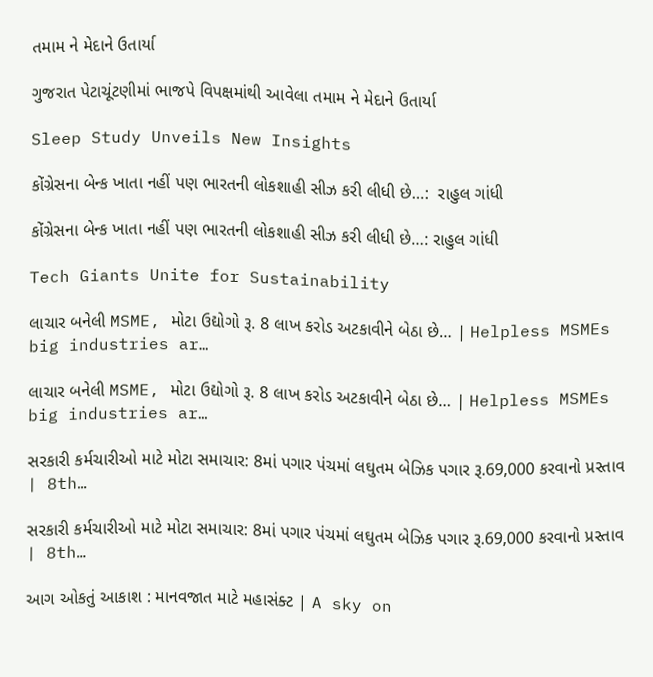તમામ ને મેદાને ઉતાર્યા

ગુજરાત પેટાચૂંટણીમાં ભાજપે વિપક્ષમાંથી આવેલા તમામ ને મેદાને ઉતાર્યા

Sleep Study Unveils New Insights

કોંગ્રેસના બેન્ક ખાતા નહીં પણ ભારતની લોકશાહી સીઝ કરી લીધી છે…:  રાહુલ ગાંધી

કોંગ્રેસના બેન્ક ખાતા નહીં પણ ભારતની લોકશાહી સીઝ કરી લીધી છે…: રાહુલ ગાંધી

Tech Giants Unite for Sustainability

લાચાર બનેલી MSME, મોટા ઉદ્યોગો રૂ. 8 લાખ કરોડ અટકાવીને બેઠા છે… | Helpless MSMEs big industries ar…

લાચાર બનેલી MSME, મોટા ઉદ્યોગો રૂ. 8 લાખ કરોડ અટકાવીને બેઠા છે… | Helpless MSMEs big industries ar…

સરકારી કર્મચારીઓ માટે મોટા સમાચાર: 8માં પગાર પંચમાં લઘુતમ બેઝિક પગાર રૂ.69,000 કરવાનો પ્રસ્તાવ | 8th…

સરકારી કર્મચારીઓ માટે મોટા સમાચાર: 8માં પગાર પંચમાં લઘુતમ બેઝિક પગાર રૂ.69,000 કરવાનો પ્રસ્તાવ | 8th…

આગ ઓકતું આકાશ : માનવજાત માટે મહાસંક્ટ | A sky on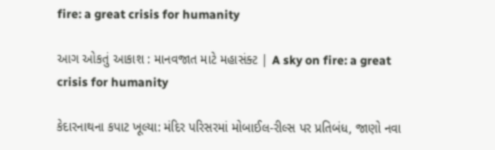fire: a great crisis for humanity

આગ ઓકતું આકાશ : માનવજાત માટે મહાસંક્ટ | A sky on fire: a great crisis for humanity

કેદારનાથના કપાટ ખૂલ્યા: મંદિર પરિસરમાં મોબાઈલ-રીલ્સ પર પ્રતિબંધ, જાણો નવા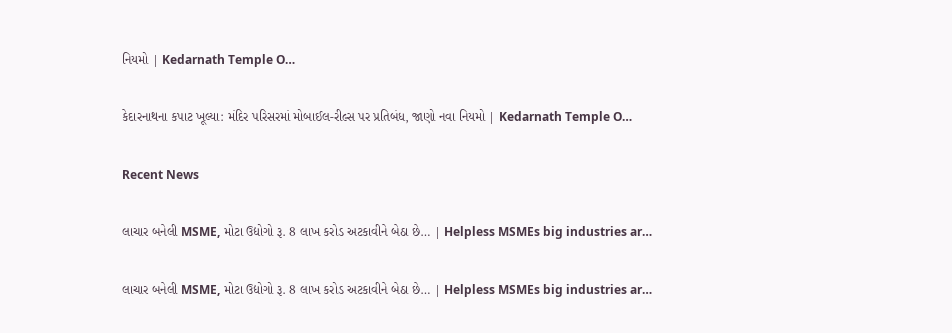નિયમો | Kedarnath Temple O…

કેદારનાથના કપાટ ખૂલ્યા: મંદિર પરિસરમાં મોબાઈલ-રીલ્સ પર પ્રતિબંધ, જાણો નવા નિયમો | Kedarnath Temple O…

Recent News

લાચાર બનેલી MSME, મોટા ઉદ્યોગો રૂ. 8 લાખ કરોડ અટકાવીને બેઠા છે… | Helpless MSMEs big industries ar…

લાચાર બનેલી MSME, મોટા ઉદ્યોગો રૂ. 8 લાખ કરોડ અટકાવીને બેઠા છે… | Helpless MSMEs big industries ar…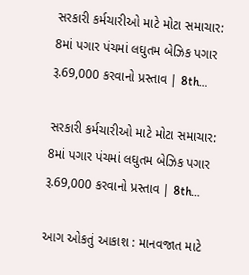સરકારી કર્મચારીઓ માટે મોટા સમાચાર: 8માં પગાર પંચમાં લઘુતમ બેઝિક પગાર રૂ.69,000 કરવાનો પ્રસ્તાવ | 8th…

સરકારી કર્મચારીઓ માટે મોટા સમાચાર: 8માં પગાર પંચમાં લઘુતમ બેઝિક પગાર રૂ.69,000 કરવાનો પ્રસ્તાવ | 8th…

આગ ઓકતું આકાશ : માનવજાત માટે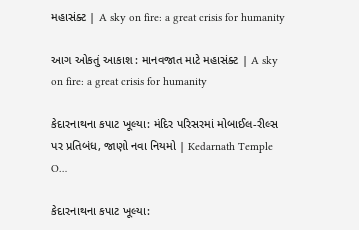મહાસંક્ટ | A sky on fire: a great crisis for humanity

આગ ઓકતું આકાશ : માનવજાત માટે મહાસંક્ટ | A sky on fire: a great crisis for humanity

કેદારનાથના કપાટ ખૂલ્યા: મંદિર પરિસરમાં મોબાઈલ-રીલ્સ પર પ્રતિબંધ, જાણો નવા નિયમો | Kedarnath Temple O…

કેદારનાથના કપાટ ખૂલ્યા: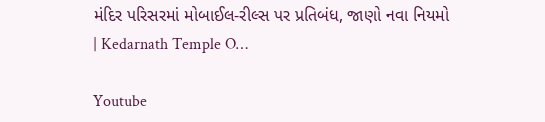મંદિર પરિસરમાં મોબાઈલ-રીલ્સ પર પ્રતિબંધ, જાણો નવા નિયમો | Kedarnath Temple O…

Youtube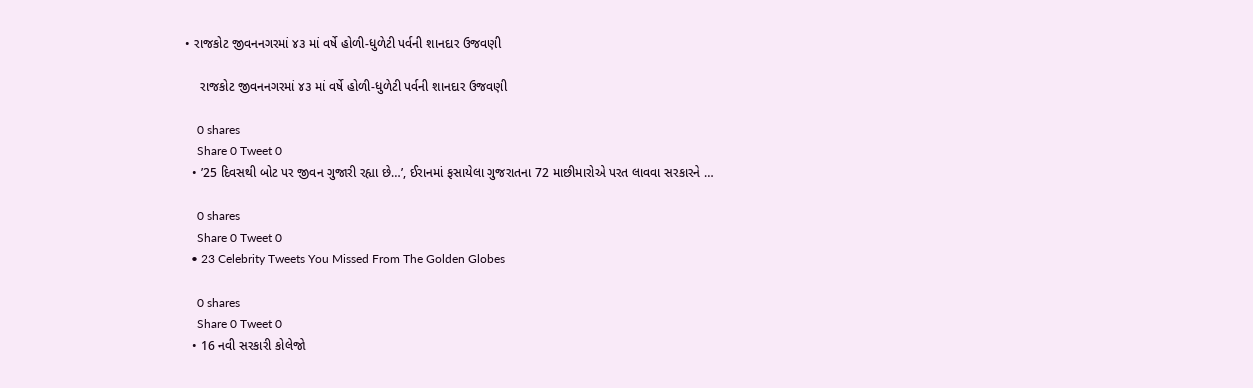• રાજકોટ જીવનનગરમાં ૪૩ માં વર્ષે હોળી-ધુળેટી પર્વની શાનદાર ઉજવણી

    રાજકોટ જીવનનગરમાં ૪૩ માં વર્ષે હોળી-ધુળેટી પર્વની શાનદાર ઉજવણી

    0 shares
    Share 0 Tweet 0
  • ’25 દિવસથી બોટ પર જીવન ગુજારી રહ્યા છે…’, ઈરાનમાં ફસાયેલા ગુજરાતના 72 માછીમારોએ પરત લાવવા સરકારને …

    0 shares
    Share 0 Tweet 0
  • 23 Celebrity Tweets You Missed From The Golden Globes

    0 shares
    Share 0 Tweet 0
  • 16 નવી સરકારી કોલેજો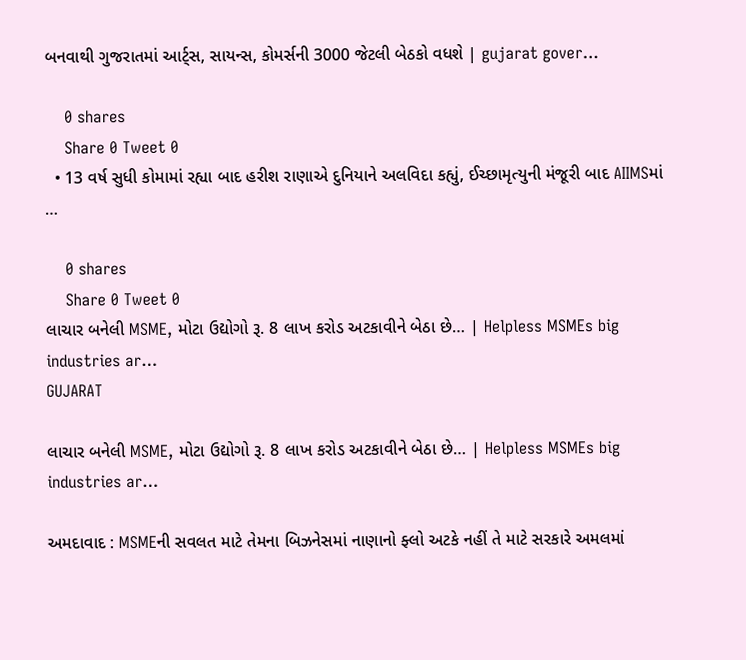બનવાથી ગુજરાતમાં આર્ટ્સ, સાયન્સ, કોમર્સની 3000 જેટલી બેઠકો વધશે | gujarat gover…

    0 shares
    Share 0 Tweet 0
  • 13 વર્ષ સુધી કોમામાં રહ્યા બાદ હરીશ રાણાએ દુનિયાને અલવિદા કહ્યું, ઈચ્છામૃત્યુની મંજૂરી બાદ AIIMSમાં …

    0 shares
    Share 0 Tweet 0
લાચાર બનેલી MSME, મોટા ઉદ્યોગો રૂ. 8 લાખ કરોડ અટકાવીને બેઠા છે… | Helpless MSMEs big industries ar…
GUJARAT

લાચાર બનેલી MSME, મોટા ઉદ્યોગો રૂ. 8 લાખ કરોડ અટકાવીને બેઠા છે… | Helpless MSMEs big industries ar…

અમદાવાદ : MSMEની સવલત માટે તેમના બિઝનેસમાં નાણાનો ફ્લો અટકે નહીં તે માટે સરકારે અમલમાં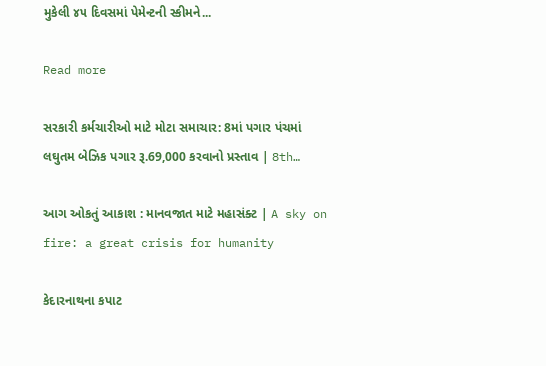મુકેલી ૪૫ દિવસમાં પેમેન્ટની સ્કીમને...

Read more

સરકારી કર્મચારીઓ માટે મોટા સમાચાર: 8માં પગાર પંચમાં લઘુતમ બેઝિક પગાર રૂ.69,000 કરવાનો પ્રસ્તાવ | 8th…

આગ ઓકતું આકાશ : માનવજાત માટે મહાસંક્ટ | A sky on fire: a great crisis for humanity

કેદારનાથના કપાટ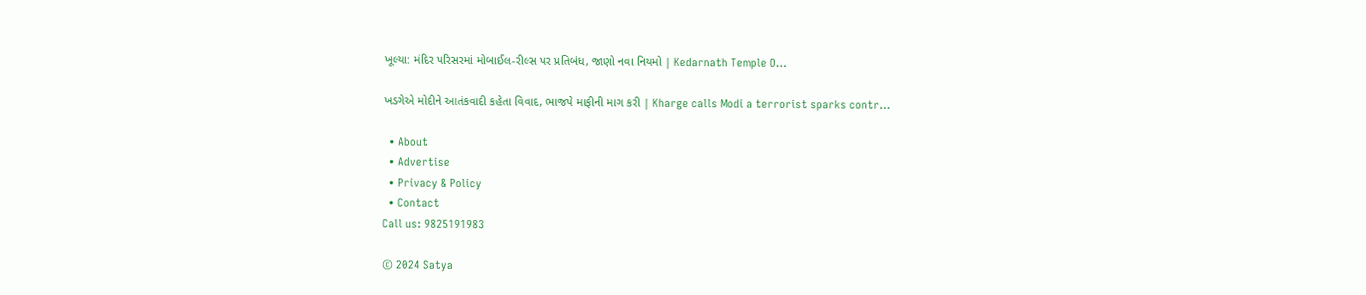ખૂલ્યા: મંદિર પરિસરમાં મોબાઈલ-રીલ્સ પર પ્રતિબંધ, જાણો નવા નિયમો | Kedarnath Temple O…

ખડગેએ મોદીને આતંકવાદી કહેતા વિવાદ, ભાજપે માફીની માગ કરી | Kharge calls Modi a terrorist sparks contr…

  • About
  • Advertise
  • Privacy & Policy
  • Contact
Call us: 9825191983

© 2024 Satya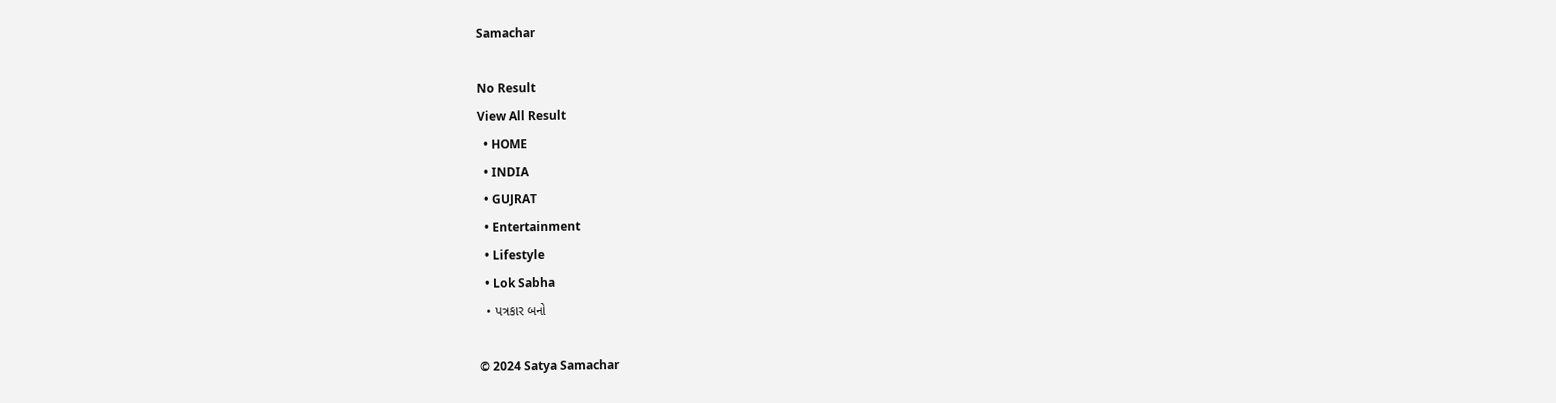Samachar

No Result
View All Result
  • HOME
  • INDIA
  • GUJRAT
  • Entertainment
  • Lifestyle
  • Lok Sabha
  • પત્રકાર બનો

© 2024 Satya Samachar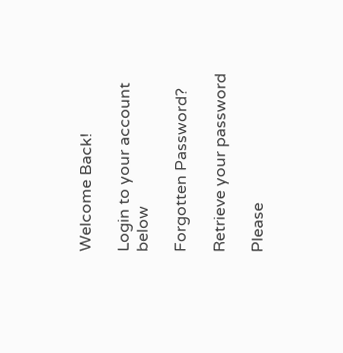Welcome Back!

Login to your account below

Forgotten Password?

Retrieve your password

Please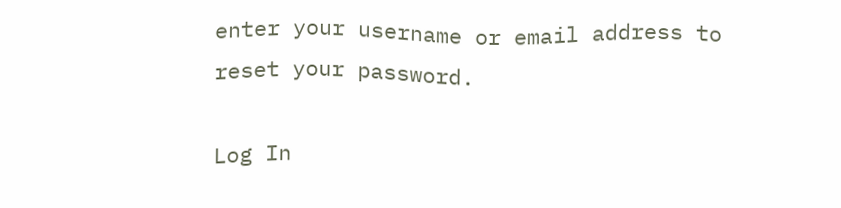enter your username or email address to reset your password.

Log In